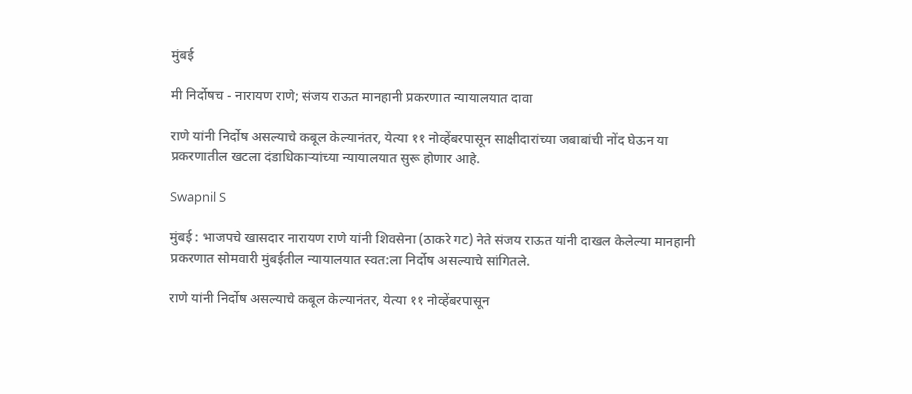मुंबई

मी निर्दोषच - नारायण राणे; संजय राऊत मानहानी प्रकरणात न्यायालयात दावा

राणे यांनी निर्दोष असल्याचे कबूल केल्यानंतर, येत्या ११ नोव्हेंबरपासून साक्षीदारांच्या जबाबांची नोंद घेऊन या प्रकरणातील खटला दंडाधिकाऱ्यांच्या न्यायालयात सुरू होणार आहे.

Swapnil S

मुंबई : भाजपचे खासदार नारायण राणे यांनी शिवसेना (ठाकरे गट) नेते संजय राऊत यांनी दाखल केलेल्या मानहानी प्रकरणात सोमवारी मुंबईतील न्यायालयात स्वत:ला निर्दोष असल्याचे सांगितले.

राणे यांनी निर्दोष असल्याचे कबूल केल्यानंतर, येत्या ११ नोव्हेंबरपासून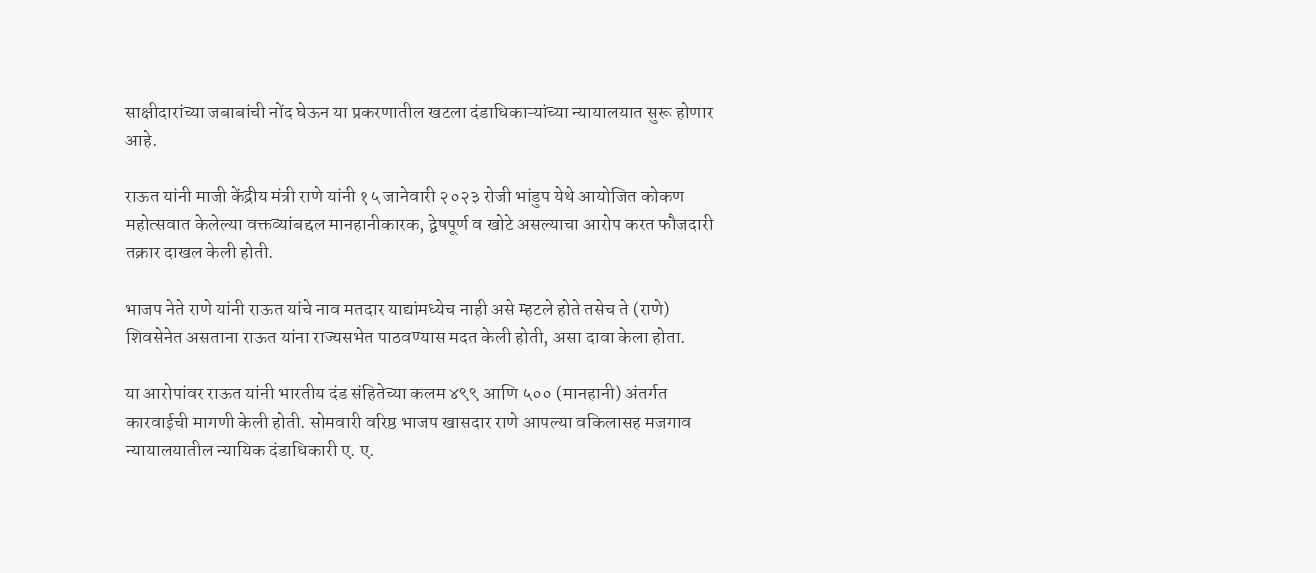साक्षीदारांच्या जबाबांची नोंद घेऊन या प्रकरणातील खटला दंडाधिकाऱ्यांच्या न्यायालयात सुरू होणार आहे.

राऊत यांनी माजी केंद्रीय मंत्री राणे यांनी १५ जानेवारी २०२३ रोजी भांडुप येथे आयोजित कोकण महोत्सवात केलेल्या वक्तव्यांबद्दल मानहानीकारक, द्वेषपूर्ण व खोटे असल्याचा आरोप करत फौजदारी तक्रार दाखल केली होती.

भाजप नेते राणे यांनी राऊत यांचे नाव मतदार याद्यांमध्येच नाही असे म्हटले होते तसेच ते (राणे) शिवसेनेत असताना राऊत यांना राज्यसभेत पाठवण्यास मदत केली होती, असा दावा केला होता.

या आरोपांवर राऊत यांनी भारतीय दंड संहितेच्या कलम ४९९ आणि ५०० (मानहानी) अंतर्गत कारवाईची मागणी केली होती. सोमवारी वरिष्ठ भाजप खासदार राणे आपल्या वकिलासह मजगाव न्यायालयातील न्यायिक दंडाधिकारी ए. ए.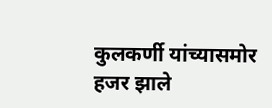कुलकर्णी यांच्यासमोर हजर झाले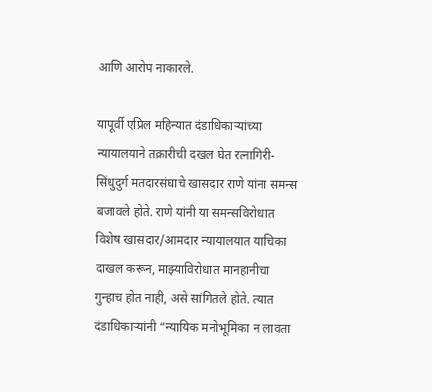आणि आरोप नाकारले.

यापूर्वी एप्रिल महिन्यात दंडाधिकाऱ्यांच्या न्यायालयाने तक्रारीची दखल घेत रत्नागिरी-सिंधुदुर्ग मतदारसंघाचे खासदार राणे यांना समन्स बजावले होते. राणे यांनी या समन्सविरोधात विशेष खासदार/आमदार न्यायालयात याचिका दाखल करून, माझ्याविरोधात मानहानीचा गुन्हाच होत नाही, असे सांगितले होते. त्यात दंडाधिकाऱ्यांनी “न्यायिक मनोभूमिका न लावता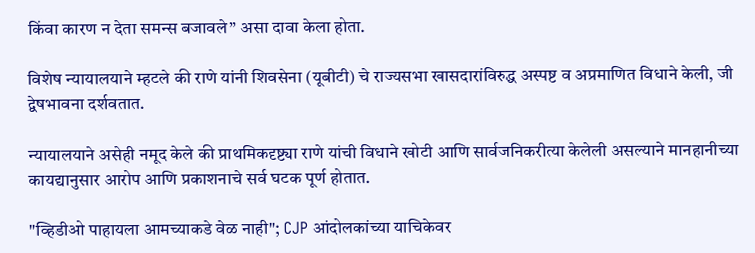किंवा कारण न देता समन्स बजावले” असा दावा केला होता.

विशेष न्यायालयाने म्हटले की राणे यांनी शिवसेना (यूबीटी) चे राज्यसभा खासदारांविरुद्ध अस्पष्ट व अप्रमाणित विधाने केली, जी द्वेषभावना दर्शवतात.

न्यायालयाने असेही नमूद केले की प्राथमिकदृष्ट्या राणे यांची विधाने खोटी आणि सार्वजनिकरीत्या केलेली असल्याने मानहानीच्या कायद्यानुसार आरोप आणि प्रकाशनाचे सर्व घटक पूर्ण होतात.

"व्हिडीओ पाहायला आमच्याकडे वेळ नाही"; CJP आंदोलकांच्या याचिकेवर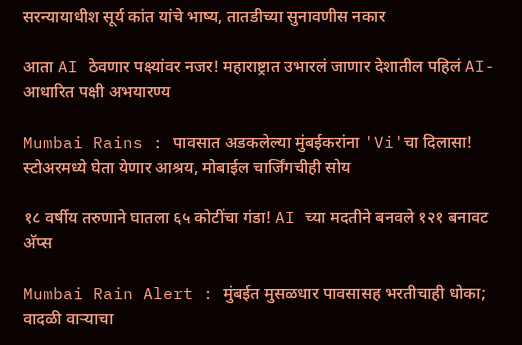सरन्यायाधीश सूर्य कांत यांचे भाष्य, तातडीच्या सुनावणीस नकार

आता AI ठेवणार पक्ष्यांवर नजर! महाराष्ट्रात उभारलं जाणार देशातील पहिलं AI-आधारित पक्षी अभयारण्य

Mumbai Rains : पावसात अडकलेल्या मुंबईकरांना 'Vi'चा दिलासा! स्टोअरमध्ये घेता येणार आश्रय, मोबाईल चार्जिंगचीही सोय

१८ वर्षीय तरुणाने घातला ६५ कोटींचा गंडा! AI च्या मदतीने बनवले १२१ बनावट अ‍ॅप्स

Mumbai Rain Alert : मुंबईत मुसळधार पावसासह भरतीचाही धोका; वादळी वाऱ्याचा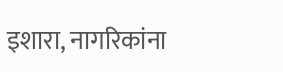इशारा, नागरिकांना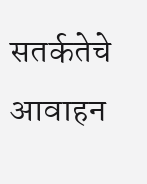सतर्कतेचे आवाहन